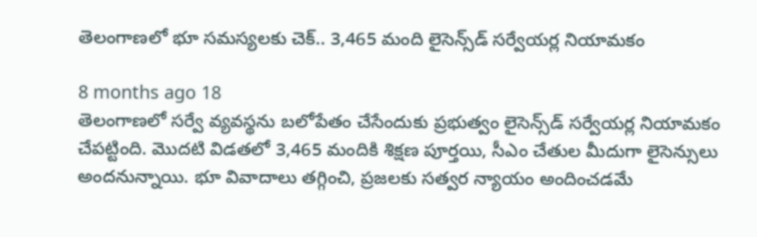తెలంగాణలో భూ సమస్యలకు చెక్.. 3,465 మంది లైసెన్స్‌డ్‌ సర్వేయర్ల నియామకం

8 months ago 18
తెలంగాణలో సర్వే వ్యవస్థను బలోపేతం చేసేందుకు ప్రభుత్వం లైసెన్స్‌డ్‌ సర్వేయర్ల నియామకం చేపట్టింది. మొదటి విడతలో 3,465 మందికి శిక్షణ పూర్తయి, సీఎం చేతుల మీదుగా లైసెన్సులు అందనున్నాయి. భూ వివాదాలు తగ్గించి, ప్రజలకు సత్వర న్యాయం అందించడమే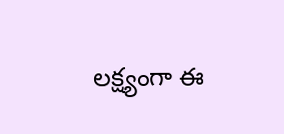లక్ష్యంగా ఈ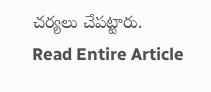చర్యలు చేపట్టారు.
Read Entire Article